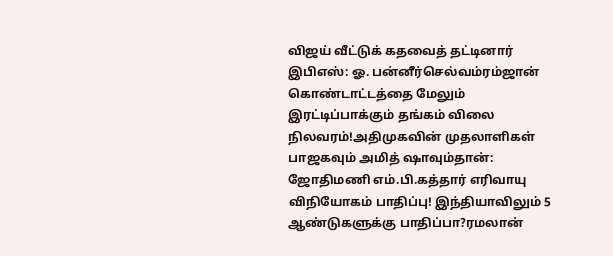விஜய் வீட்டுக் கதவைத் தட்டினார் இபிஎஸ்: ஓ. பன்னீர்செல்வம்ரம்ஜான் கொண்டாட்டத்தை மேலும் இரட்டிப்பாக்கும் தங்கம் விலை நிலவரம்!அதிமுகவின் முதலாளிகள் பாஜகவும் அமித் ஷாவும்தான்: ஜோதிமணி எம்.பி.கத்தார் எரிவாயு விநியோகம் பாதிப்பு! இந்தியாவிலும் 5 ஆண்டுகளுக்கு பாதிப்பா?ரமலான்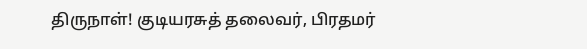திருநாள்! குடியரசுத் தலைவர், பிரதமர்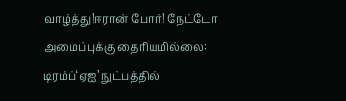வாழ்த்து!ஈரான் போர்! நேட்டோ அமைப்புக்கு தைரியமில்லை: டிரம்ப்‘ஏஐ’ நுட்பத்தில்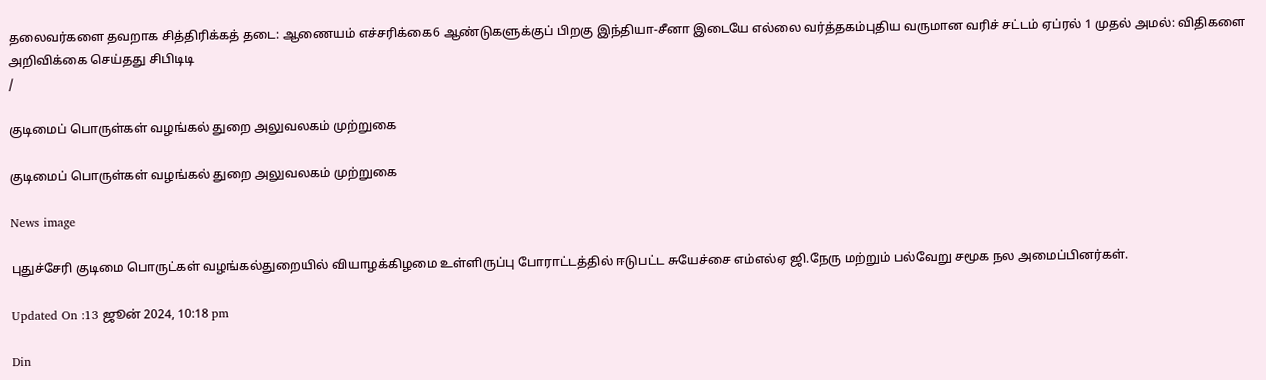தலைவர்களை தவறாக சித்திரிக்கத் தடை: ஆணையம் எச்சரிக்கை6 ஆண்டுகளுக்குப் பிறகு இந்தியா-சீனா இடையே எல்லை வர்த்தகம்புதிய வருமான வரிச் சட்டம் ஏப்ரல் 1 முதல் அமல்: விதிகளை அறிவிக்கை செய்தது சிபிடிடி
/

குடிமைப் பொருள்கள் வழங்கல் துறை அலுவலகம் முற்றுகை

குடிமைப் பொருள்கள் வழங்கல் துறை அலுவலகம் முற்றுகை

News image

புதுச்சேரி குடிமை பொருட்கள் வழங்கல்துறையில் வியாழக்கிழமை உள்ளிருப்பு போராட்டத்தில் ஈடுபட்ட சுயேச்சை எம்எல்ஏ ஜி.நேரு மற்றும் பல்வேறு சமூக நல அமைப்பினர்கள்.

Updated On :13 ஜூன் 2024, 10:18 pm

Din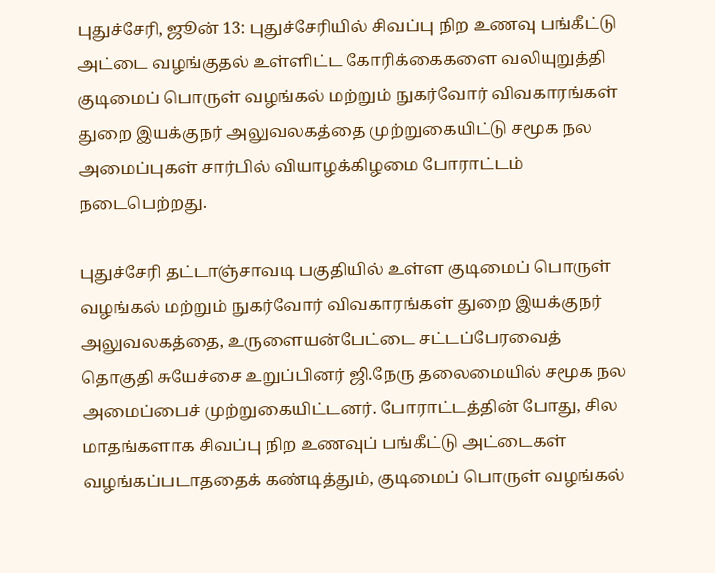புதுச்சேரி, ஜூன் 13: புதுச்சேரியில் சிவப்பு நிற உணவு பங்கீட்டு அட்டை வழங்குதல் உள்ளிட்ட கோரிக்கைகளை வலியுறுத்தி குடிமைப் பொருள் வழங்கல் மற்றும் நுகர்வோர் விவகாரங்கள் துறை இயக்குநர் அலுவலகத்தை முற்றுகையிட்டு சமூக நல அமைப்புகள் சார்பில் வியாழக்கிழமை போராட்டம் நடைபெற்றது.

புதுச்சேரி தட்டாஞ்சாவடி பகுதியில் உள்ள குடிமைப் பொருள் வழங்கல் மற்றும் நுகர்வோர் விவகாரங்கள் துறை இயக்குநர் அலுவலகத்தை, உருளையன்பேட்டை சட்டப்பேரவைத் தொகுதி சுயேச்சை உறுப்பினர் ஜி.நேரு தலைமையில் சமூக நல அமைப்பைச் முற்றுகையிட்டனர். போராட்டத்தின் போது, சில மாதங்களாக சிவப்பு நிற உணவுப் பங்கீட்டு அட்டைகள் வழங்கப்படாததைக் கண்டித்தும், குடிமைப் பொருள் வழங்கல்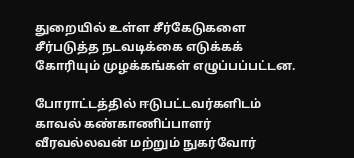துறையில் உள்ள சீர்கேடுகளை சீர்படுத்த நடவடிக்கை எடுக்கக் கோரியும் முழக்கங்கள் எழுப்பப்பட்டன.

போராட்டத்தில் ஈடுபட்டவர்களிடம் காவல் கண்காணிப்பாளர் வீரவல்லவன் மற்றும் நுகர்வோர்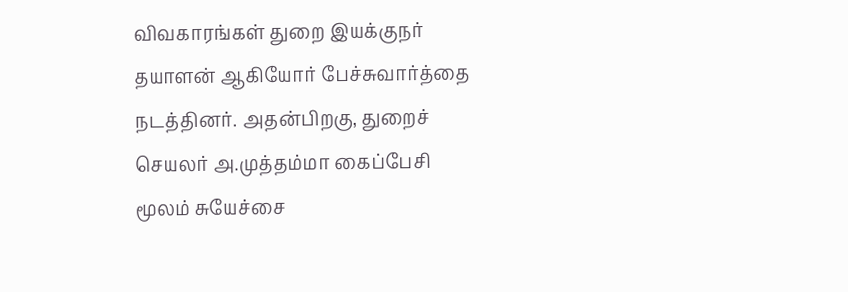விவகாரங்கள் துறை இயக்குநர் தயாளன் ஆகியோர் பேச்சுவார்த்தை நடத்தினர். அதன்பிறகு, துறைச் செயலர் அ.முத்தம்மா கைப்பேசி மூலம் சுயேச்சை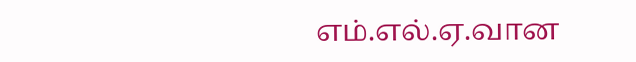எம்.எல்.ஏ.வான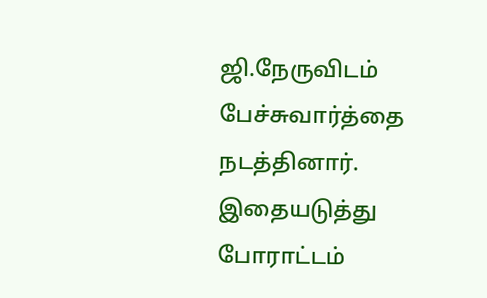ஜி.நேருவிடம் பேச்சுவார்த்தை நடத்தினார். இதையடுத்து போராட்டம்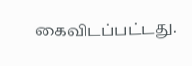கைவிடப்பட்டது.